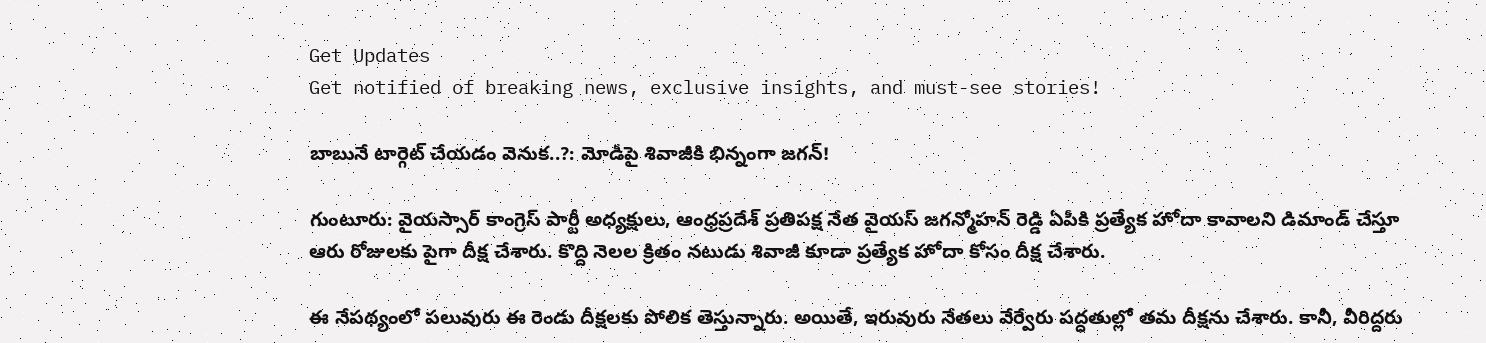Get Updates
Get notified of breaking news, exclusive insights, and must-see stories!

బాబునే టార్గెట్ చేయడం వెనుక..?: మోడీపై శివాజీకి భిన్నంగా జగన్!

గుంటూరు: వైయస్సార్ కాంగ్రెస్ పార్టీ అధ్యక్షులు, ఆంధ్రప్రదేశ్ ప్రతిపక్ష నేత వైయస్ జగన్మోహన్ రెడ్డి ఏపీకి ప్రత్యేక హోదా కావాలని డిమాండ్ చేస్తూ ఆరు రోజులకు పైగా దీక్ష చేశారు. కొద్ది నెలల క్రితం నటుడు శివాజీ కూడా ప్రత్యేక హోదా కోసం దీక్ష చేశారు.

ఈ నేపథ్యంలో పలువురు ఈ రెండు దీక్షలకు పోలిక తెస్తున్నారు. అయితే, ఇరువురు నేతలు వేర్వేరు పద్ధతుల్లో తమ దీక్షను చేశారు. కానీ, వీరిద్దరు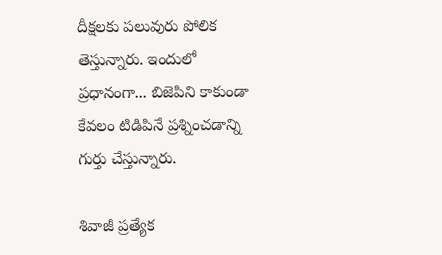దీక్షలకు పలువురు పోలిక తెస్తున్నారు. ఇందులో ప్రధానంగా... బిజెపిని కాకుండా కేవలం టిడిపినే ప్రశ్నించడాన్ని గుర్తు చేస్తున్నారు.

శివాజీ ప్రత్యేక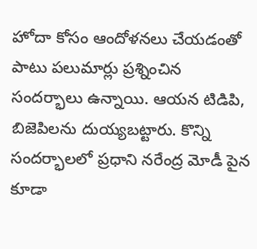హోదా కోసం ఆందోళనలు చేయడంతో పాటు పలుమార్లు ప్రశ్నించిన సందర్భాలు ఉన్నాయి. ఆయన టిడిపి, బిజెపిలను దుయ్యబట్టారు. కొన్ని సందర్భాలలో ప్రధాని నరేంద్ర మోడీ పైన కూడా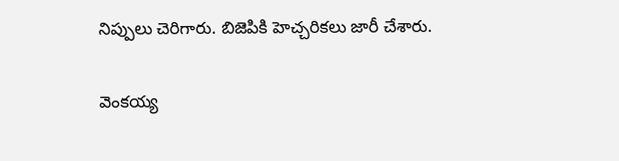నిప్పులు చెరిగారు. బిజెపికి హెచ్చరికలు జారీ చేశారు.

వెంకయ్య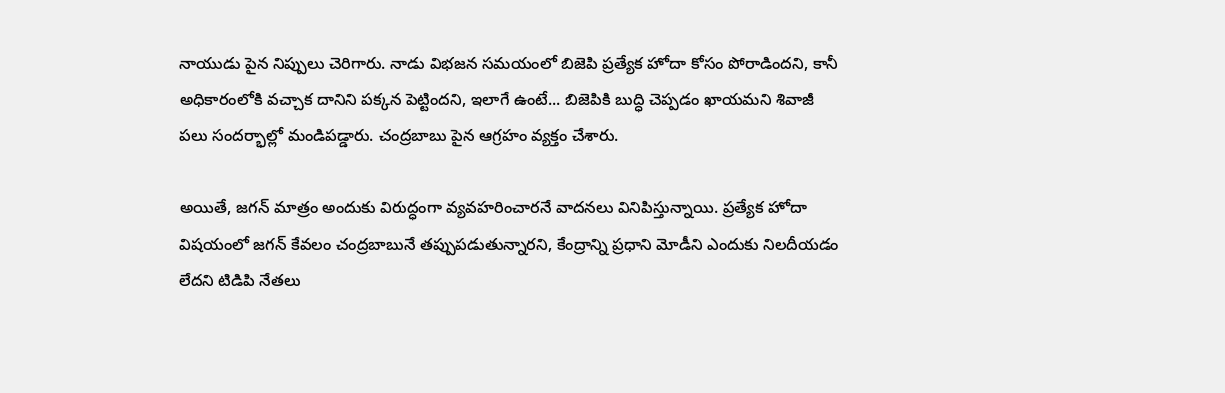నాయుడు పైన నిప్పులు చెరిగారు. నాడు విభజన సమయంలో బిజెపి ప్రత్యేక హోదా కోసం పోరాడిందని, కానీ అధికారంలోకి వచ్చాక దానిని పక్కన పెట్టిందని, ఇలాగే ఉంటే... బిజెపికి బుద్ధి చెప్పడం ఖాయమని శివాజీ పలు సందర్భాల్లో మండిపడ్డారు. చంద్రబాబు పైన ఆగ్రహం వ్యక్తం చేశారు.

అయితే, జగన్ మాత్రం అందుకు విరుద్ధంగా వ్యవహరించారనే వాదనలు వినిపిస్తున్నాయి. ప్రత్యేక హోదా విషయంలో జగన్ కేవలం చంద్రబాబునే తప్పుపడుతున్నారని, కేంద్రాన్ని ప్రధాని మోడీని ఎందుకు నిలదీయడం లేదని టిడిపి నేతలు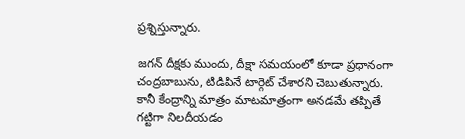ప్రశ్నిస్తున్నారు.

జగన్ దీక్షకు ముందు, దీక్షా సమయంలో కూడా ప్రధానంగా చంద్రబాబును, టిడిపినే టార్గెట్ చేశారని చెబుతున్నారు. కానీ కేంద్రాన్ని మాత్రం మాటమాత్రంగా అనడమే తప్పితే గట్టిగా నిలదీయడం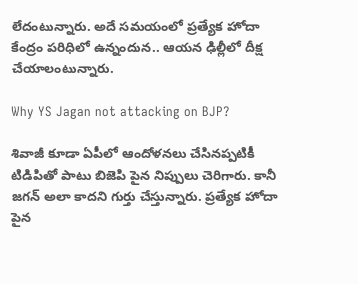లేదంటున్నారు. అదే సమయంలో ప్రత్యేక హోదా కేంద్రం పరిధిలో ఉన్నందున.. ఆయన ఢిల్లీలో దీక్ష చేయాలంటున్నారు.

Why YS Jagan not attacking on BJP?

శివాజీ కూడా ఏపీలో ఆందోళనలు చేసినప్పటికీ టిడిపితో పాటు బిజెపి పైన నిప్పులు చెరిగారు. కానీ జగన్ అలా కాదని గుర్తు చేస్తున్నారు. ప్రత్యేక హోదా పైన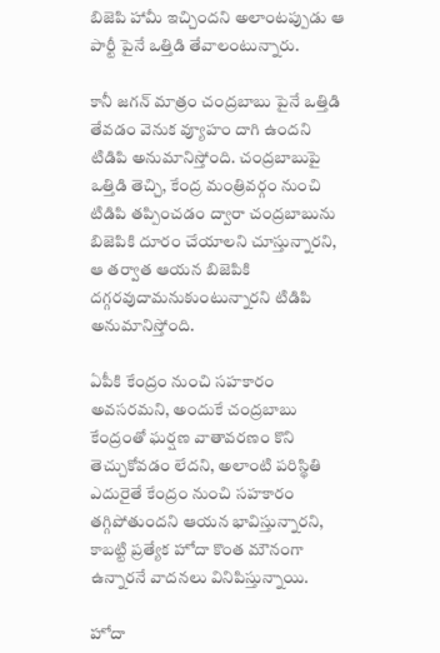బిజెపి హామీ ఇచ్చిందని అలాంటప్పుడు ఆ పార్టీ పైనే ఒత్తిడి తేవాలంటున్నారు.

కానీ జగన్ మాత్రం చంద్రబాబు పైనే ఒత్తిడి తేవడం వెనుక వ్యూహం దాగి ఉందని టిడిపి అనుమానిస్తోంది. చంద్రబాబుపై ఒత్తిడి తెచ్చి, కేంద్ర మంత్రివర్గం నుంచి టిడిపి తప్పించడం ద్వారా చంద్రబాబును బిజెపికి దూరం చేయాలని చూస్తున్నారని, ఆ తర్వాత ఆయన బిజెపికి దగ్గరవుదామనుకుంటున్నారని టిడిపి అనుమానిస్తోంది.

ఏపీకి కేంద్రం నుంచి సహకారం అవసరమని, అందుకే చంద్రబాబు కేంద్రంతో ఘర్షణ వాతావరణం కొని తెచ్చుకోవడం లేదని, అలాంటి పరిస్థితి ఎదురైతే కేంద్రం నుంచి సహకారం తగ్గిపోతుందని ఆయన భావిస్తున్నారని, కాబట్టి ప్రత్యేక హోదా కొంత మౌనంగా ఉన్నారనే వాదనలు వినిపిస్తున్నాయి.

హోదా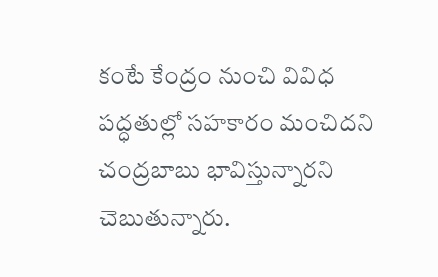కంటే కేంద్రం నుంచి వివిధ పద్ధతుల్లో సహకారం మంచిదని చంద్రబాబు భావిస్తున్నారని చెబుతున్నారు.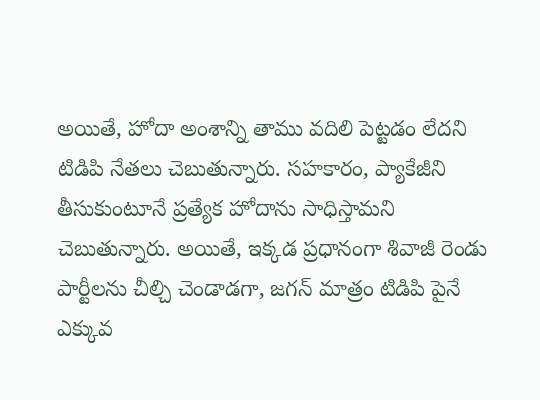అయితే, హోదా అంశాన్ని తాము వదిలి పెట్టడం లేదని టిడిపి నేతలు చెబుతున్నారు. సహకారం, ప్యాకేజీని తీసుకుంటూనే ప్రత్యేక హోదాను సాధిస్తామని చెబుతున్నారు. అయితే, ఇక్కడ ప్రధానంగా శివాజీ రెండు పార్టీలను చీల్చి చెండాడగా, జగన్ మాత్రం టిడిపి పైనే ఎక్కువ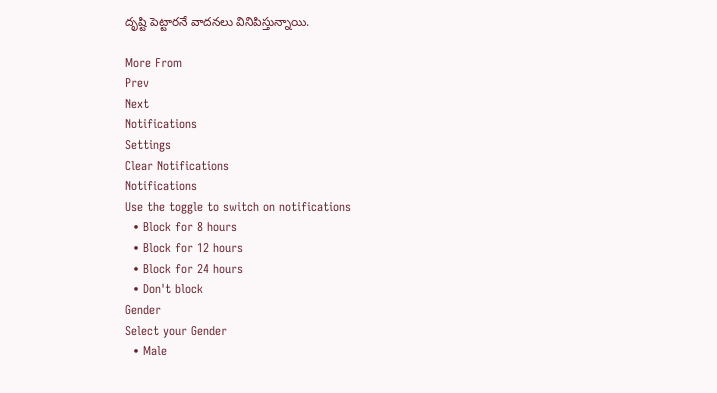దృష్టి పెట్టారనే వాదనలు వినిపిస్తున్నాయి.

More From
Prev
Next
Notifications
Settings
Clear Notifications
Notifications
Use the toggle to switch on notifications
  • Block for 8 hours
  • Block for 12 hours
  • Block for 24 hours
  • Don't block
Gender
Select your Gender
  • Male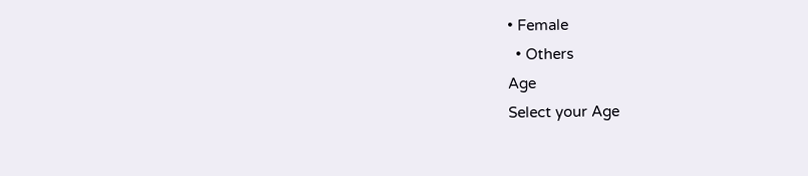• Female
  • Others
Age
Select your Age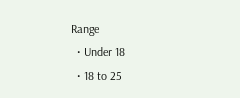Range
  • Under 18
  • 18 to 25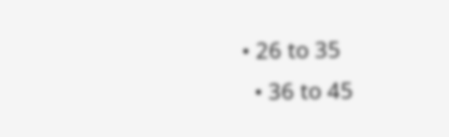• 26 to 35
  • 36 to 45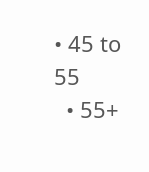• 45 to 55
  • 55+